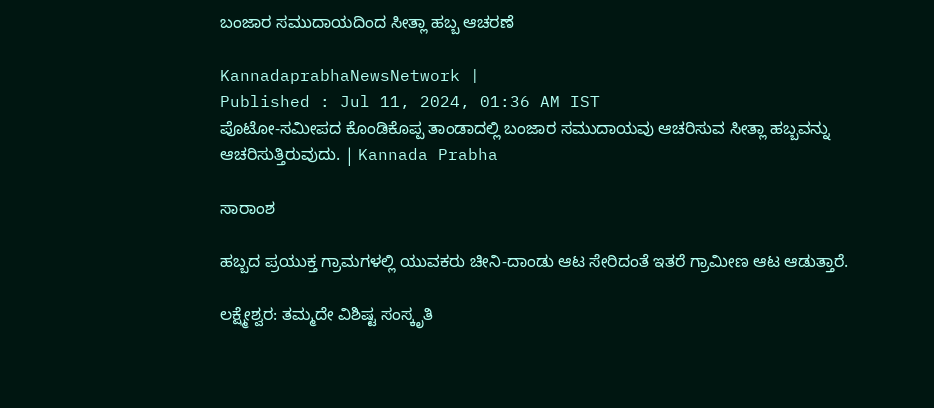ಬಂಜಾರ ಸಮುದಾಯದಿಂದ ಸೀತ್ಲಾ ಹಬ್ಬ ಆಚರಣೆ

KannadaprabhaNewsNetwork |
Published : Jul 11, 2024, 01:36 AM IST
ಪೊಟೋ-ಸಮೀಪದ ಕೊಂಡಿಕೊಪ್ಪ ತಾಂಡಾದಲ್ಲಿ ಬಂಜಾರ ಸಮುದಾಯವು ಆಚರಿಸುವ ಸೀತ್ಲಾ ಹಬ್ಬವನ್ನು ಆಚರಿಸುತ್ತಿರುವುದು. | Kannada Prabha

ಸಾರಾಂಶ

ಹಬ್ಬದ ಪ್ರಯುಕ್ತ ಗ್ರಾಮಗಳಲ್ಲಿ ಯುವಕರು ಚೀನಿ-ದಾಂಡು ಆಟ ಸೇರಿದಂತೆ ಇತರೆ ಗ್ರಾಮೀಣ ಆಟ ಆಡುತ್ತಾರೆ.

ಲಕ್ಷ್ಮೇಶ್ವರ: ತಮ್ಮದೇ ವಿಶಿಷ್ಟ ಸಂಸ್ಕೃತಿ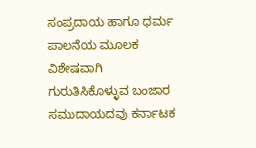ಸಂಪ್ರದಾಯ ಹಾಗೂ ಧರ್ಮ ಪಾಲನೆಯ ಮೂಲಕ ವಿಶೇಷವಾಗಿ ಗುರುತಿಸಿಕೊಳ್ಳುವ ಬಂಜಾರ ಸಮುದಾಯದವು ಕರ್ನಾಟಕ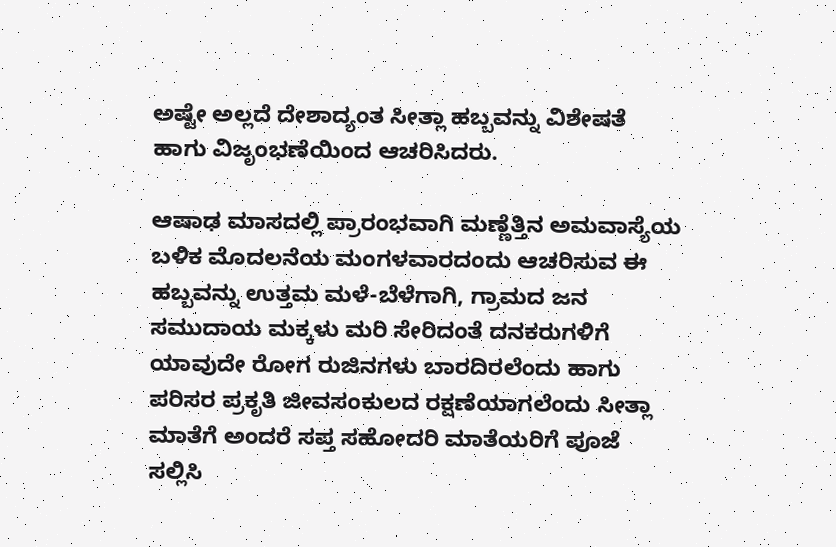ಅಷ್ಟೇ ಅಲ್ಲದೆ ದೇಶಾದ್ಯಂತ ಸೀತ್ಲಾ ಹಬ್ಬವನ್ನು ವಿಶೇಷತೆ ಹಾಗು ವಿಜೃಂಭಣೆಯಿಂದ ಆಚರಿಸಿದರು.

ಆಷಾಢ ಮಾಸದಲ್ಲಿ ಪ್ರಾರಂಭವಾಗಿ ಮಣ್ಣೆತ್ತಿನ ಅಮವಾಸ್ಯೆಯ ಬಳಿಕ ಮೊದಲನೆಯ ಮಂಗಳವಾರದಂದು ಆಚರಿಸುವ ಈ ಹಬ್ಬವನ್ನು ಉತ್ತಮ ಮಳೆ-ಬೆಳೆಗಾಗಿ, ಗ್ರಾಮದ ಜನ ಸಮುದಾಯ ಮಕ್ಕಳು ಮರಿ ಸೇರಿದಂತೆ ದನಕರುಗಳಿಗೆ ಯಾವುದೇ ರೋಗ ರುಜಿನಗಳು ಬಾರದಿರಲೆಂದು ಹಾಗು ಪರಿಸರ ಪ್ರಕೃತಿ ಜೀವಸಂಕುಲದ ರಕ್ಷಣೆಯಾಗಲೆಂದು ಸೀತ್ಲಾ ಮಾತೆಗೆ ಅಂದರೆ ಸಪ್ತ ಸಹೋದರಿ ಮಾತೆಯರಿಗೆ ಪೂಜೆ ಸಲ್ಲಿಸಿ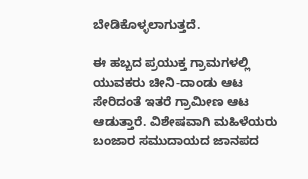ಬೇಡಿಕೊಳ್ಳಲಾಗುತ್ತದೆ.

ಈ ಹಬ್ಬದ ಪ್ರಯುಕ್ತ ಗ್ರಾಮಗಳಲ್ಲಿ ಯುವಕರು ಚೀನಿ-ದಾಂಡು ಆಟ ಸೇರಿದಂತೆ ಇತರೆ ಗ್ರಾಮೀಣ ಆಟ ಆಡುತ್ತಾರೆ. ವಿಶೇಷವಾಗಿ ಮಹಿಳೆಯರು ಬಂಜಾರ ಸಮುದಾಯದ ಜಾನಪದ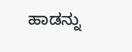ಹಾಡನ್ನು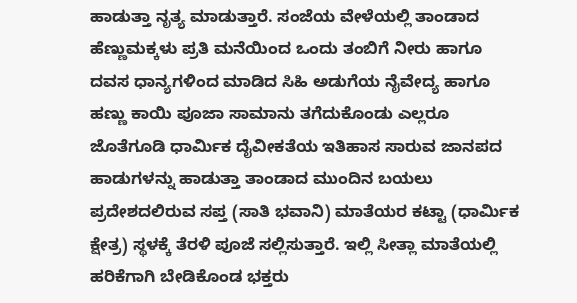ಹಾಡುತ್ತಾ ನೃತ್ಯ ಮಾಡುತ್ತಾರೆ. ಸಂಜೆಯ ವೇಳೆಯಲ್ಲಿ ತಾಂಡಾದ ಹೆಣ್ಣುಮಕ್ಕಳು ಪ್ರತಿ ಮನೆಯಿಂದ ಒಂದು ತಂಬಿಗೆ ನೀರು ಹಾಗೂ ದವಸ ಧಾನ್ಯಗಳಿಂದ ಮಾಡಿದ ಸಿಹಿ ಅಡುಗೆಯ ನೈವೇದ್ಯ ಹಾಗೂ ಹಣ್ಣು ಕಾಯಿ ಪೂಜಾ ಸಾಮಾನು ತಗೆದುಕೊಂಡು ಎಲ್ಲರೂ ಜೊತೆಗೂಡಿ ಧಾರ್ಮಿಕ ದೈವೀಕತೆಯ ಇತಿಹಾಸ ಸಾರುವ ಜಾನಪದ ಹಾಡುಗಳನ್ನು ಹಾಡುತ್ತಾ ತಾಂಡಾದ ಮುಂದಿನ ಬಯಲು ಪ್ರದೇಶದಲಿರುವ ಸಪ್ತ (ಸಾತಿ ಭವಾನಿ) ಮಾತೆಯರ ಕಟ್ಟಾ (ಧಾರ್ಮಿಕ ಕ್ಷೇತ್ರ) ಸ್ಥಳಕ್ಕೆ ತೆರಳಿ ಪೂಜೆ ಸಲ್ಲಿಸುತ್ತಾರೆ. ಇಲ್ಲಿ ಸೀತ್ಲಾ ಮಾತೆಯಲ್ಲಿ ಹರಿಕೆಗಾಗಿ ಬೇಡಿಕೊಂಡ ಭಕ್ತರು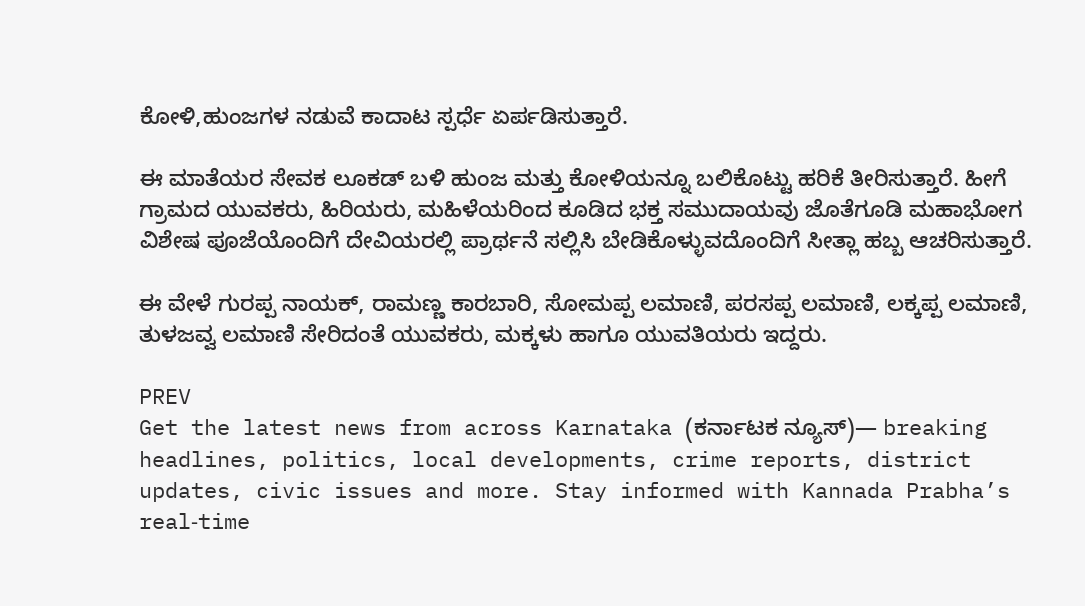ಕೋಳಿ,ಹುಂಜಗಳ ನಡುವೆ ಕಾದಾಟ ಸ್ಪರ್ಧೆ ಏರ್ಪಡಿಸುತ್ತಾರೆ.

ಈ ಮಾತೆಯರ ಸೇವಕ ಲೂಕಡ್ ಬಳಿ ಹುಂಜ ಮತ್ತು ಕೋಳಿಯನ್ನೂ ಬಲಿಕೊಟ್ಟು ಹರಿಕೆ ತೀರಿಸುತ್ತಾರೆ. ಹೀಗೆ ಗ್ರಾಮದ ಯುವಕರು, ಹಿರಿಯರು, ಮಹಿಳೆಯರಿಂದ ಕೂಡಿದ ಭಕ್ತ ಸಮುದಾಯವು ಜೊತೆಗೂಡಿ ಮಹಾಭೋಗ ವಿಶೇಷ ಪೂಜೆಯೊಂದಿಗೆ ದೇವಿಯರಲ್ಲಿ ಪ್ರಾರ್ಥನೆ ಸಲ್ಲಿಸಿ ಬೇಡಿಕೊಳ್ಳುವದೊಂದಿಗೆ ಸೀತ್ಲಾ ಹಬ್ಬ ಆಚರಿಸುತ್ತಾರೆ.

ಈ ವೇಳೆ ಗುರಪ್ಪ ನಾಯಕ್, ರಾಮಣ್ಣ ಕಾರಬಾರಿ, ಸೋಮಪ್ಪ ಲಮಾಣಿ, ಪರಸಪ್ಪ ಲಮಾಣಿ, ಲಕ್ಕಪ್ಪ ಲಮಾಣಿ, ತುಳಜವ್ವ ಲಮಾಣಿ ಸೇರಿದಂತೆ ಯುವಕರು, ಮಕ್ಕಳು ಹಾಗೂ ಯುವತಿಯರು ಇದ್ದರು.

PREV
Get the latest news from across Karnataka (ಕರ್ನಾಟಕ ನ್ಯೂಸ್)— breaking headlines, politics, local developments, crime reports, district updates, civic issues and more. Stay informed with Kannada Prabha’s real‑time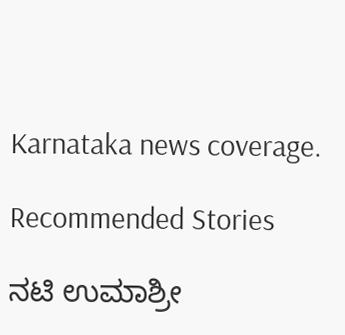Karnataka news coverage.

Recommended Stories

ನಟಿ ಉಮಾಶ್ರೀ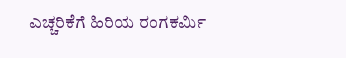ಎಚ್ಚರಿಕೆಗೆ ಹಿರಿಯ ರಂಗಕರ್ಮಿ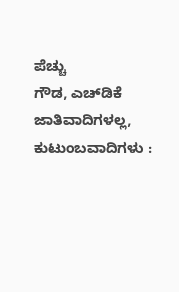ಪೆಚ್ಚು
ಗೌಡ, ಎಚ್‌ಡಿಕೆ ಜಾತಿವಾದಿಗಳಲ್ಲ, ಕುಟುಂಬವಾದಿಗಳು :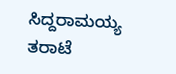ಸಿದ್ದರಾಮಯ್ಯ ತರಾಟೆ